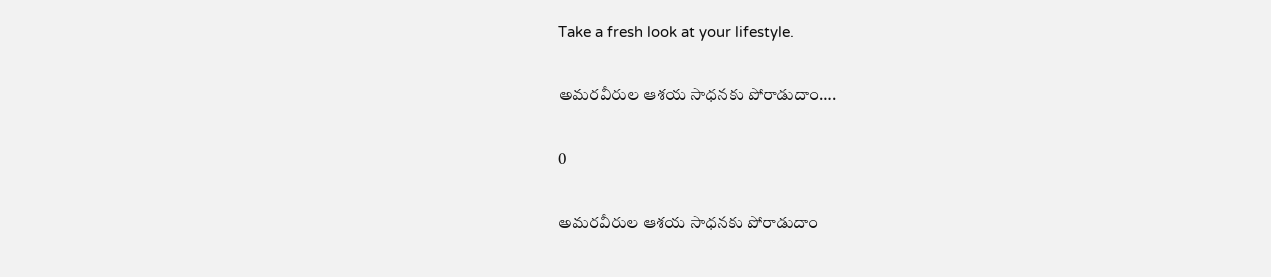Take a fresh look at your lifestyle.

అమరవీరుల ఆశయ సాధనకు పోరాడుదాం….

0

అమరవీరుల ఆశయ సాధనకు పోరాడుదాం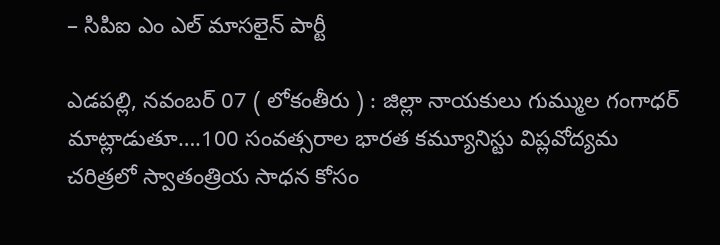– సిపిఐ ఎం ఎల్ మాసలైన్ పార్టీ

ఎడపల్లి, నవంబర్ 07 ( లోకంతీరు ) : జిల్లా నాయకులు గుమ్ముల గంగాధర్ మాట్లాడుతూ….100 సంవత్సరాల భారత కమ్యూనిస్టు విప్లవోద్యమ చరిత్రలో స్వాతంత్రియ సాధన కోసం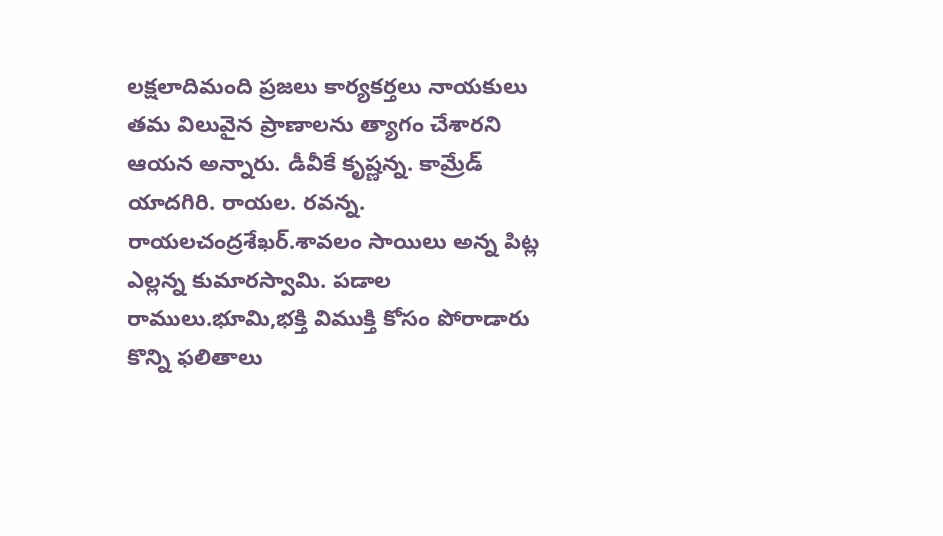లక్షలాదిమంది ప్రజలు కార్యకర్తలు నాయకులు తమ విలువైన ప్రాణాలను త్యాగం చేశారని ఆయన అన్నారు. డీవీకే కృష్ణన్న. కామ్రేడ్ యాదగిరి. రాయల. రవన్న. రాయలచంద్రశేఖర్.శావలం సాయిలు అన్న పిట్ల ఎల్లన్న కుమారస్వామి. పడాల రాములు.భూమి,భక్తి విముక్తి కోసం పోరాడారు కొన్ని ఫలితాలు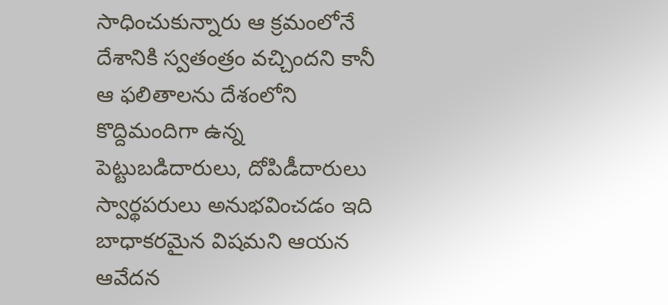సాధించుకున్నారు ఆ క్రమంలోనే దేశానికి స్వతంత్రం వచ్చిందని కానీ ఆ ఫలితాలను దేశంలోని కొద్దిమందిగా ఉన్న పెట్టుబడిదారులు, దోపిడీదారులు స్వార్థపరులు అనుభవించడం ఇది బాధాకరమైన విషమని ఆయన ఆవేదన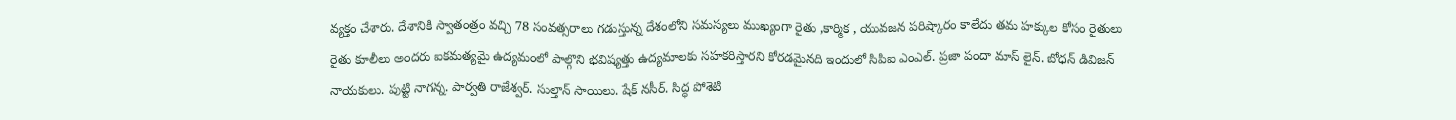వ్యక్తం చేశారు. దేశానికి స్వాతంత్రం వచ్చి 78 సంవత్సరాలు గడుస్తున్న దేశంలోని సమస్యలు ముఖ్యంగా రైతు ,కార్మిక , యువజన పరిష్కారం కాలేదు తమ హక్కుల కోసం రైతులు రైతు కూలీలు అందరు ఐకమత్యమై ఉద్యమంలో పాల్గొని భవిష్యత్తు ఉద్యమాలకు సహకరిస్తారని కోరడమైనది ఇందులో సిపిఐ ఎంఎల్. ప్రజా పందా మాస్ లైన్. బోధన్ డివిజన్ నాయకులు. పుట్టి నాగన్న. పార్వతి రాజేశ్వర్. సుల్తాన్ సాయిలు. షేక్ నసీర్. సిద్ధ పోశెటి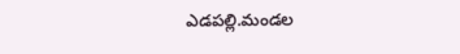ఎడపల్లి.మండల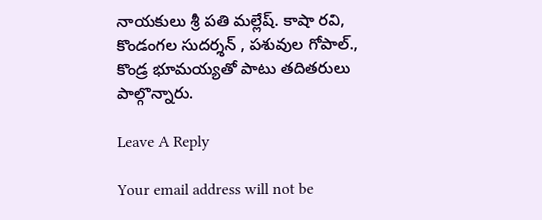నాయకులు శ్రీ పతి మల్లేష్. కాషా రవి, కొండంగల సుదర్శన్ , పశువుల గోపాల్., కొండ్ర భూమయ్యతో పాటు తదితరులు పాల్గొన్నారు.

Leave A Reply

Your email address will not be